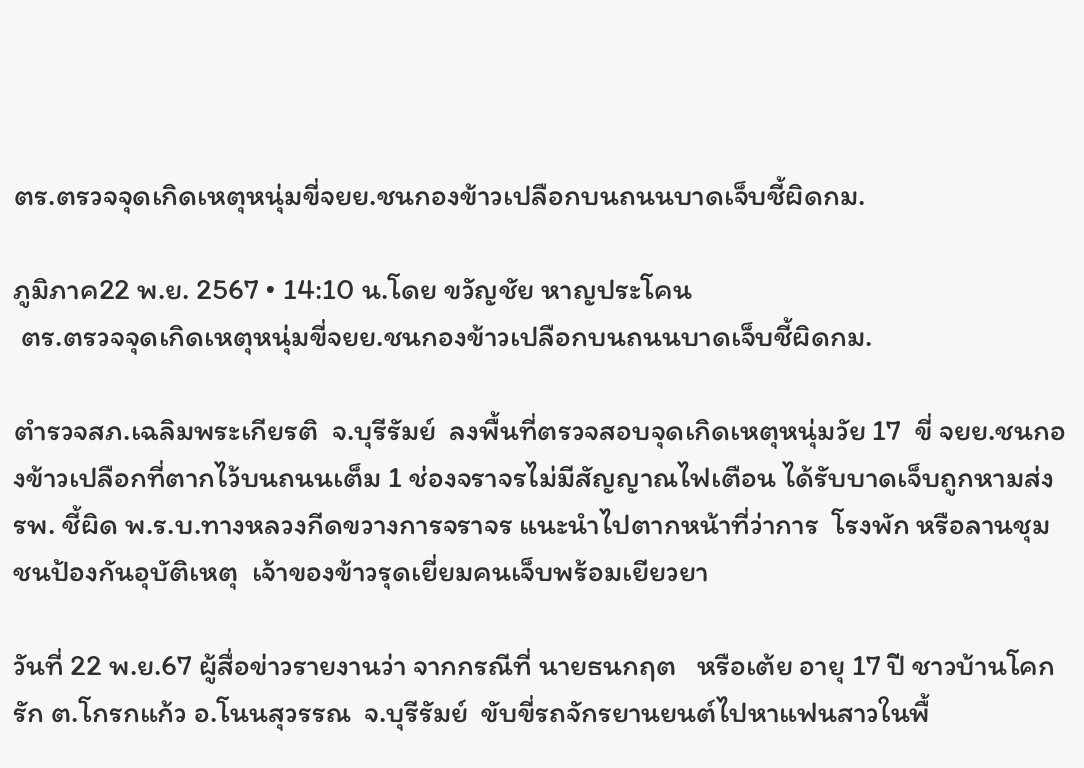ตร.ตรวจจุดเกิดเหตุหนุ่มขี่จยย.ชนกองข้าวเปลือกบนถนนบาดเจ็บชี้ผิดกม.

ภูมิภาค22 พ.ย. 2567 • 14:10 น.โดย ขวัญชัย หาญประโคน
 ตร.ตรวจจุดเกิดเหตุหนุ่มขี่จยย.ชนกองข้าวเปลือกบนถนนบาดเจ็บชี้ผิดกม.

ตำรวจสภ.เฉลิมพระเกียรติ  จ.บุรีรัมย์  ลงพื้นที่ตรวจสอบจุดเกิดเหตุหนุ่มวัย 17  ขี่ จยย.ชนกองข้าวเปลือกที่ตากไว้บนถนนเต็ม 1 ช่องจราจรไม่มีสัญญาณไฟเตือน ได้รับบาดเจ็บถูกหามส่ง รพ. ชี้ผิด พ.ร.บ.ทางหลวงกีดขวางการจราจร แนะนำไปตากหน้าที่ว่าการ  โรงพัก หรือลานชุมชนป้องกันอุบัติเหตุ  เจ้าของข้าวรุดเยี่ยมคนเจ็บพร้อมเยียวยา

วันที่ 22 พ.ย.67 ผู้สื่อข่าวรายงานว่า จากกรณีที่ นายธนกฤต   หรือเต้ย อายุ 17 ปี ชาวบ้านโคกรัก ต.โกรกแก้ว อ.โนนสุวรรณ  จ.บุรีรัมย์  ขับขี่รถจักรยานยนต์ไปหาแฟนสาวในพื้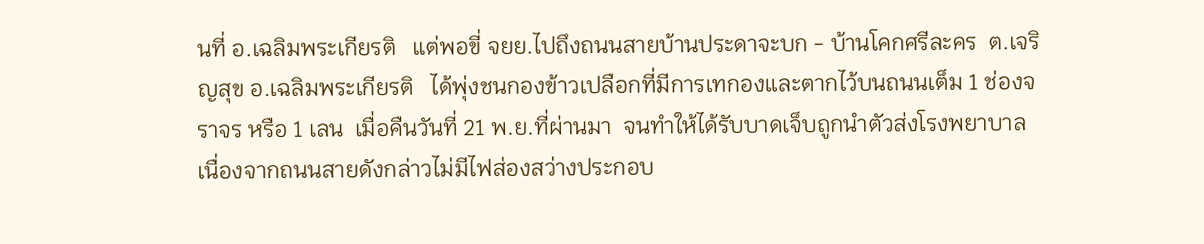นที่ อ.เฉลิมพระเกียรติ   แต่พอขี่ จยย.ไปถึงถนนสายบ้านประดาจะบก - บ้านโคกศรีละคร  ต.เจริญสุข อ.เฉลิมพระเกียรติ   ได้พุ่งชนกองข้าวเปลือกที่มีการเทกองและตากไว้บนถนนเต็ม 1 ช่องจราจร หรือ 1 เลน  เมื่อคืนวันที่ 21 พ.ย.ที่ผ่านมา  จนทำให้ได้รับบาดเจ็บถูกนำตัวส่งโรงพยาบาล  เนื่องจากถนนสายดังกล่าวไม่มีไฟส่องสว่างประกอบ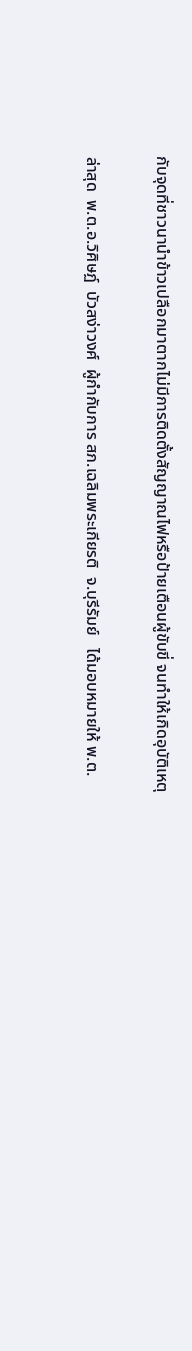กับจุดที่ชาวนานำข้าวเปลือกมาตากไม่มีการติดตั้งสัญญาณไฟหรือป้ายเตือนผู้ขับขี่ จนทำให้เกิดอุบัติเหตุ

ล่าสุด  พ.ต.อ.วิศิษฏ์  บัวสง่าวงศ์  ผู้กำกับการ สภ.เฉลิมพระเกียรติ  จ.บุรีรัมย์   ได้มอบหมายให้ พ.ต.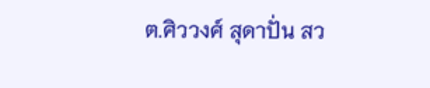ต.ศิววงศ์ สุดาปั่น สว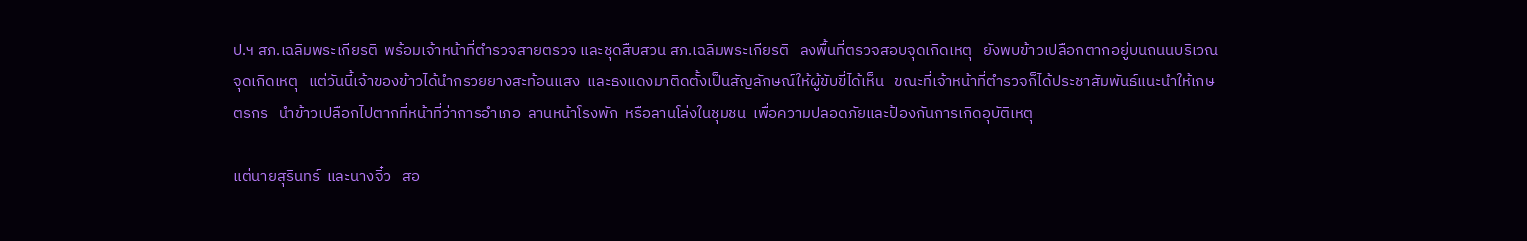ป.ฯ สภ.เฉลิมพระเกียรติ  พร้อมเจ้าหน้าที่ตำรวจสายตรวจ และชุดสืบสวน สภ.เฉลิมพระเกียรติ   ลงพื้นที่ตรวจสอบจุดเกิดเหตุ   ยังพบข้าวเปลือกตากอยู่บนถนนบริเวณจุดเกิดเหตุ   แต่วันนี้เจ้าของข้าวได้นำกรวยยางสะท้อนแสง  และธงแดงมาติดตั้งเป็นสัญลักษณ์ให้ผู้ขับขี่ได้เห็น   ขณะที่เจ้าหน้าที่ตำรวจก็ได้ประชาสัมพันธ์แนะนำให้เกษตรกร   นำข้าวเปลือกไปตากที่หน้าที่ว่าการอำเภอ  ลานหน้าโรงพัก  หรือลานโล่งในชุมชน  เพื่อความปลอดภัยและป้องกันการเกิดอุบัติเหตุ

แต่นายสุรินทร์  และนางจิ๋ว   สอ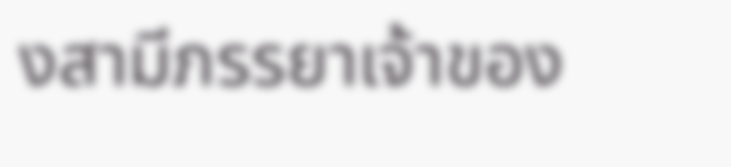งสามีภรรยาเจ้าของ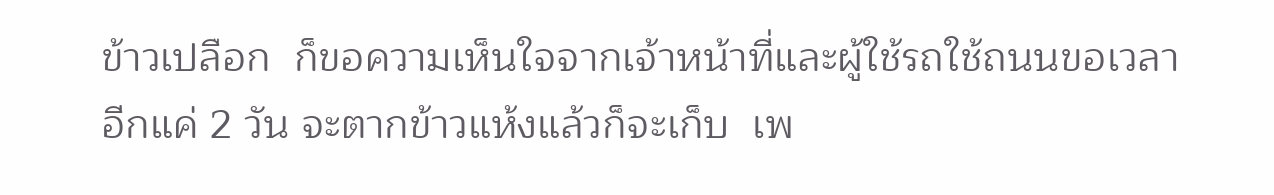ข้าวเปลือก  ก็ขอความเห็นใจจากเจ้าหน้าที่และผู้ใช้รถใช้ถนนขอเวลาอีกแค่ 2 วัน จะตากข้าวแห้งแล้วก็จะเก็บ  เพ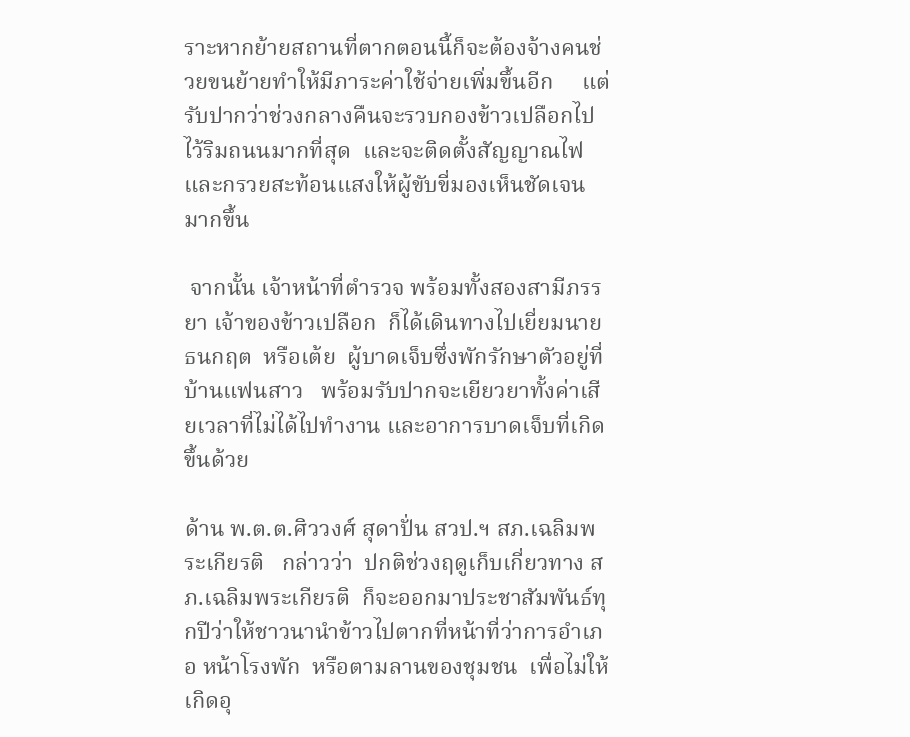ราะหากย้ายสถานที่ตากตอนนี้ก็จะต้องจ้างคนช่วยขนย้ายทำให้มีภาระค่าใช้จ่ายเพิ่มขึ้นอีก     แต่รับปากว่าช่วงกลางคืนจะรวบกองข้าวเปลือกไปไว้ริมถนนมากที่สุด  และจะติดตั้งสัญญาณไฟและกรวยสะท้อนแสงให้ผู้ขับขี่มองเห็นชัดเจนมากขึ้น

 จากนั้น เจ้าหน้าที่ตำรวจ พร้อมทั้งสองสามีภรรยา เจ้าของข้าวเปลือก  ก็ได้เดินทางไปเยี่ยมนายธนกฤต  หรือเต้ย  ผู้บาดเจ็บซึ่งพักรักษาตัวอยู่ที่บ้านแฟนสาว   พร้อมรับปากจะเยียวยาทั้งค่าเสียเวลาที่ไม่ได้ไปทำงาน และอาการบาดเจ็บที่เกิดขึ้นด้วย

ด้าน พ.ต.ต.ศิววงศ์ สุดาปั่น สวป.ฯ สภ.เฉลิมพระเกียรติ   กล่าวว่า  ปกติช่วงฤดูเก็บเกี่ยวทาง สภ.เฉลิมพระเกียรติ  ก็จะออกมาประชาสัมพันธ์ทุกปีว่าให้ชาวนานำข้าวไปตากที่หน้าที่ว่าการอำเภอ หน้าโรงพัก  หรือตามลานของชุมชน  เพื่อไม่ให้เกิดอุ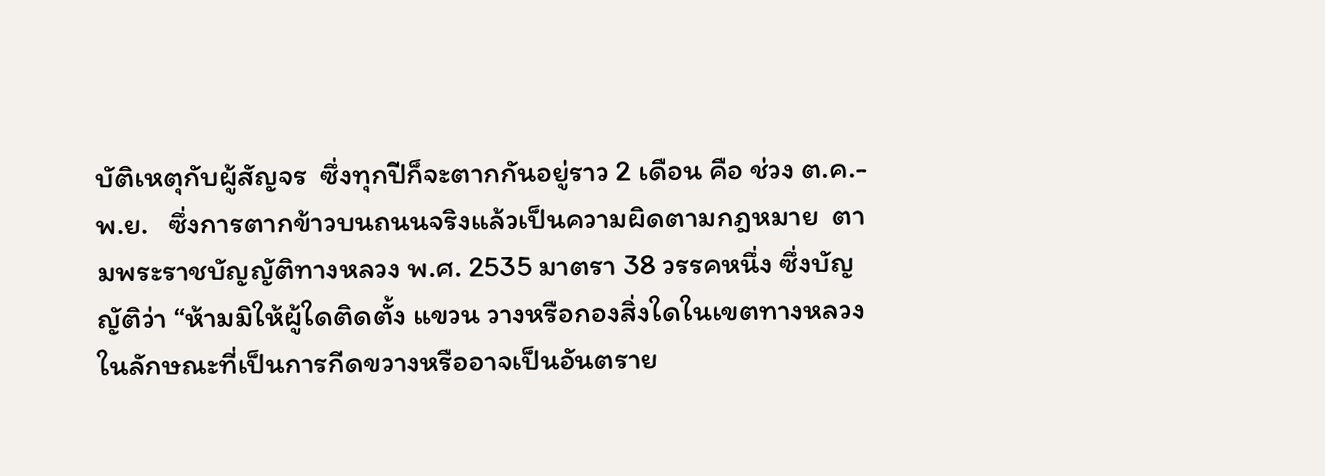บัติเหตุกับผู้สัญจร  ซึ่งทุกปีก็จะตากกันอยู่ราว 2 เดือน คือ ช่วง ต.ค.- พ.ย.   ซึ่งการตากข้าวบนถนนจริงแล้วเป็นความผิดตามกฎหมาย  ตามพระราชบัญญัติทางหลวง พ.ศ. 2535 มาตรา 38 วรรคหนึ่ง ซึ่งบัญญัติว่า “ห้ามมิให้ผู้ใดติดตั้ง แขวน วางหรือกองสิ่งใดในเขตทางหลวงในลักษณะที่เป็นการกีดขวางหรืออาจเป็นอันตราย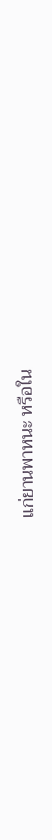แก่ยานพาหนะ หรือใน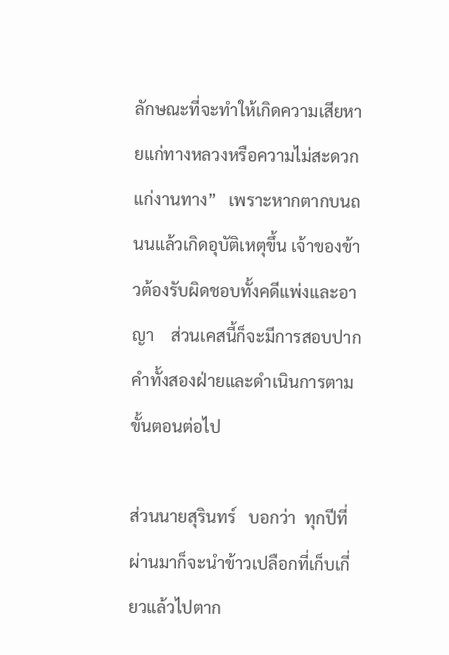ลักษณะที่จะทำให้เกิดความเสียหายแก่ทางหลวงหรือความไม่สะดวกแก่งานทาง”   เพราะหากตากบนถนนแล้วเกิดอุบัติเหตุขึ้น เจ้าของข้าวต้องรับผิดชอบทั้งคดีแพ่งและอาญา    ส่วนเคสนี้ก็จะมีการสอบปากคำทั้งสองฝ่ายและดำเนินการตามขั้นตอนต่อไป

ส่วนนายสุรินทร์   บอกว่า  ทุกปีที่ผ่านมาก็จะนำข้าวเปลือกที่เก็บเกี่ยวแล้วไปตาก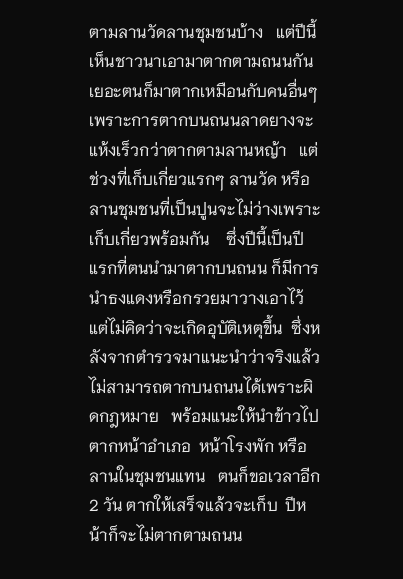ตามลานวัดลานชุมชนบ้าง   แต่ปีนี้เห็นชาวนาเอามาตากตามถนนกันเยอะตนก็มาตากเหมือนกับคนอื่นๆ  เพราะการตากบนถนนลาดยางจะแห้งเร็วกว่าตากตามลานหญ้า   แต่ช่วงที่เก็บเกี่ยวแรกๆ ลานวัด หรือลานชุมชนที่เป็นปูนจะไม่ว่างเพราะเก็บเกี่ยวพร้อมกัน    ซึ่งปีนี้เป็นปีแรกที่ตนนำมาตากบนถนน ก็มีการนำธงแดงหรือกรวยมาวางเอาไว้   แต่ไม่คิดว่าจะเกิดอุบัติเหตุขึ้น  ซึ่งหลังจากตำรวจมาแนะนำว่าจริงแล้วไม่สามารถตากบนถนนได้เพราะผิดกฎหมาย   พร้อมแนะให้นำข้าวไปตากหน้าอำเภอ  หน้าโรงพัก หรือลานในชุมชนแทน   ตนก็ขอเวลาอีก 2 วัน ตากให้เสร็จแล้วจะเก็บ  ปีหน้าก็จะไม่ตากตามถนน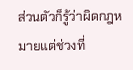ส่วนตัวก็รู้ว่าผิดกฎหมายแต่ช่วงที่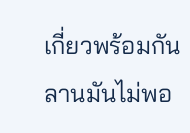เกี่ยวพร้อมกันลานมันไม่พอ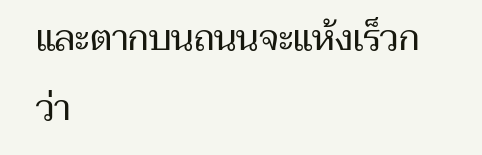และตากบนถนนจะแห้งเร็วกว่า